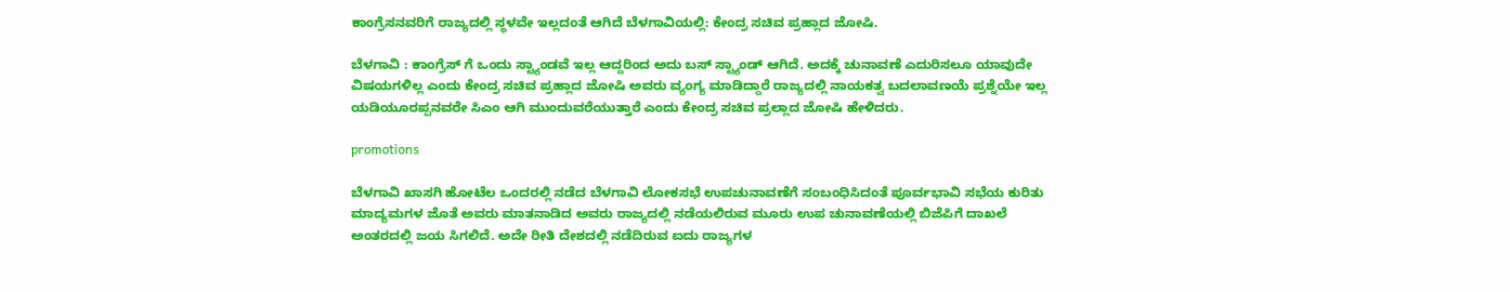ಕಾಂಗ್ರೆಸನವರಿಗೆ ರಾಜ್ಯದಲ್ಲಿ ಸ್ಥಳವೇ ಇಲ್ಲದಂತೆ ಆಗಿದೆ ಬೆಳಗಾವಿಯಲ್ಲಿ: ಕೇಂದ್ರ ಸಚಿವ ಪ್ರಹ್ಲಾದ ಜೋಷಿ.

ಬೆಳಗಾವಿ : ಕಾಂಗ್ರೆಸ್ ಗೆ ಒಂದು ಸ್ಟ್ಯಾಂಡವೆ ಇಲ್ಲ ಆದ್ದರಿಂದ ಅದು ಬಸ್ ಸ್ಟ್ಯಾಂಡ್ ಆಗಿದೆ. ಅದಕ್ಕೆ ಚುನಾವಣೆ ಎದುರಿಸಲೂ ಯಾವುದೇ ವಿಷಯಗಳಿಲ್ಲ ಎಂದು ಕೇಂದ್ರ ಸಚಿವ ಪ್ರಹ್ಲಾದ ಜೋಷಿ ಅವರು ವ್ಯಂಗ್ಯ ಮಾಡಿದ್ದಾರೆ‌‌ ರಾಜ್ಯದಲ್ಲಿ ನಾಯಕತ್ವ ಬದಲಾವಣಯೆ ಪ್ರಶ್ನೆಯೇ ಇಲ್ಲ ಯಡಿಯೂರಪ್ಪನವರೇ ಸಿಎಂ ‌ಆಗಿ ಮುಂದುವರೆಯುತ್ತಾರೆ ಎಂದು ಕೇಂದ್ರ ಸಚಿವ ಪ್ರಲ್ಲಾದ ಜೋಷಿ ಹೇಳಿದರು.

promotions

ಬೆಳಗಾವಿ ಖಾಸಗಿ ಹೋಟೆಲ ಒಂದರಲ್ಲಿ ನಡೆದ ಬೆಳಗಾವಿ ಲೋಕಸಭೆ ಉಪಚುನಾವಣೆಗೆ ಸಂಬಂಧಿಸಿದಂತೆ ಪೂರ್ವಭಾವಿ ಸಭೆಯ ಕುರಿತು ಮಾದ್ಯಮಗಳ ಜೊತೆ ಅವರು ಮಾತನಾಡಿದ ಅವರು ರಾಜ್ಯದಲ್ಲಿ ನಡೆಯಲಿರುವ ಮೂರು ಉಪ ಚುನಾವಣೆಯಲ್ಲಿ ಬಿಜೆಪಿಗೆ ದಾಖಲೆ ಅಂತರದಲ್ಲಿ ಜಯ ಸಿಗಲಿದೆ. ಅದೇ ರೀತಿ ದೇಶದಲ್ಲಿ ನಡೆದಿರುವ ಐದು ರಾಜ್ಯಗಳ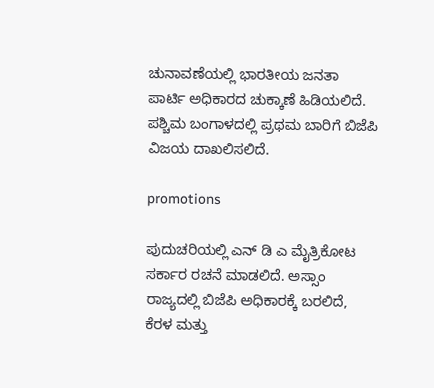ಚುನಾವಣೆಯಲ್ಲಿ ಭಾರತೀಯ ಜನತಾ ಪಾರ್ಟಿ ಅಧಿಕಾರದ ಚುಕ್ಕಾಣೆ ಹಿಡಿಯಲಿದೆ. ಪಶ್ಚಿಮ ಬಂಗಾಳದಲ್ಲಿ ಪ್ರಥಮ ಬಾರಿಗೆ ಬಿಜೆಪಿ ವಿಜಯ ದಾಖಲಿಸಲಿದೆ‌.

promotions

ಪುದುಚರಿಯಲ್ಲಿ ಎನ್ ಡಿ ಎ ಮೈತ್ರಿಕೋಟ ಸರ್ಕಾರ ರಚನೆ ಮಾಡಲಿದೆ. ಅಸ್ಸಾಂ ರಾಜ್ಯದಲ್ಲಿ ಬಿಜೆಪಿ ಅಧಿಕಾರಕ್ಕೆ ಬರಲಿದೆ, ಕೆರಳ ಮತ್ತು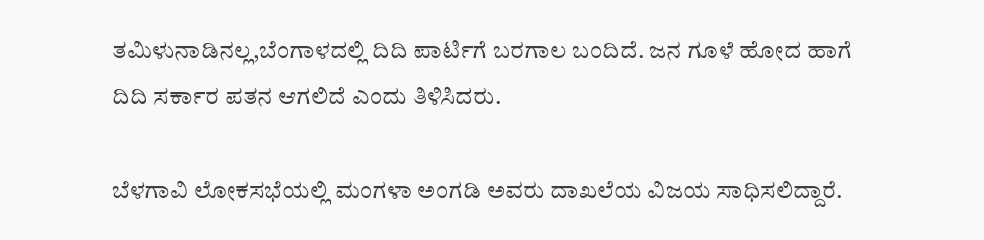ತಮಿಳುನಾಡಿನಲ್ಲ,ಬೆಂಗಾಳದಲ್ಲಿ ದಿದಿ ಪಾರ್ಟಿಗೆ ಬರಗಾಲ ಬಂದಿದೆ. ಜನ ಗೂಳೆ ಹೋದ ಹಾಗೆ ದಿದಿ ಸರ್ಕಾರ ಪತನ ಆಗಲಿದೆ ಎಂದು ತಿಳಿಸಿದರು.

ಬೆಳಗಾವಿ ಲೋಕಸಭೆಯಲ್ಲಿ ಮಂಗಳಾ ಅಂಗಡಿ ಅವರು ದಾಖಲೆಯ ವಿಜಯ ಸಾಧಿಸಲಿದ್ದಾರೆ.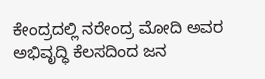ಕೇಂದ್ರದಲ್ಲಿ ನರೇಂದ್ರ ಮೋದಿ ಅವರ ಅಭಿವೃದ್ಧಿ ಕೆಲಸದಿಂದ ಜನ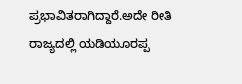ಪ್ರಭಾವಿತರಾಗಿದ್ದಾರೆ.ಅದೇ ರೀತಿ ರಾಜ್ಯದಲ್ಲಿ ಯಡಿಯೂರಪ್ಪ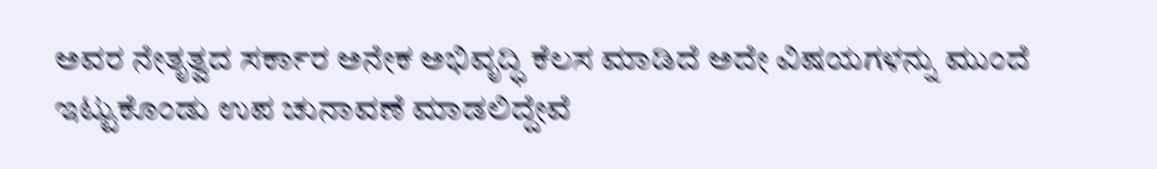ಅವರ ನೇತೃತ್ವದ ಸರ್ಕಾರ ಅನೇಕ ಅಭಿವೃದ್ಧಿ ಕೆಲಸ ಮಾಡಿದೆ ಅದೇ ವಿಷಯಗಳನ್ನು ಮುಂದೆ ಇಟ್ಟುಕೊಂಡು ಉಪ ಚುನಾವಣೆ ಮಾಡಲಿದ್ದೇವೆ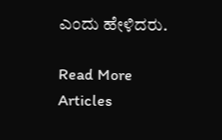ಎಂದು ಹೇಳಿದರು.

Read More Articles